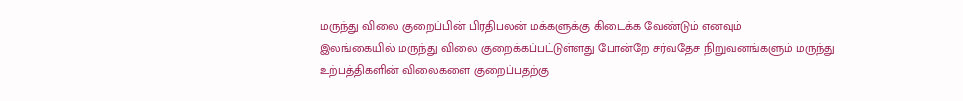மருந்து விலை குறைப்பின் பிரதிபலன் மக்களுக்கு கிடைக்க வேண்டும் எனவும்
இலங்கையில் மருந்து விலை குறைக்கப்பட்டுள்ளது போன்றே சர்வதேச நிறுவனங்களும் மருந்து உற்பத்திகளின் விலைகளை குறைப்பதற்கு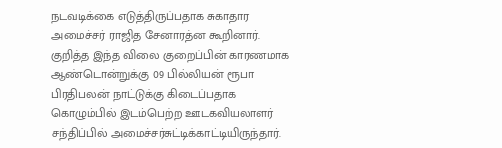நடவடிக்கை எடுத்திருப்பதாக சுகாதார அமைச்சர் ராஜித சேனாரத்ன கூறினார்.
குறித்த இந்த விலை குறைப்பின் காரணமாக ஆண்டொன்றுக்கு 09 பில்லியன் ரூபா பிரதிபலன் நாட்டுக்கு கிடைப்பதாக கொழும்பில் இடம்பெற்ற ஊடகவியலாளர் சந்திப்பில் அமைச்சர்சுட்டிக்காட்டியிருந்தார்.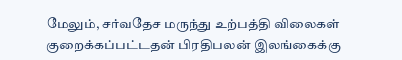மேலும், சர்வதேச மருந்து உற்பத்தி விலைகள் குறைக்கப்பட்டதன் பிரதிபலன் இலங்கைக்கு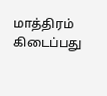மாத்திரம் கிடைப்பது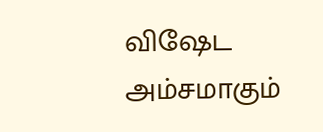விஷேட அம்சமாகும்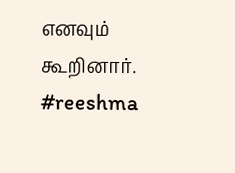எனவும் கூறினார்.
#reeshma